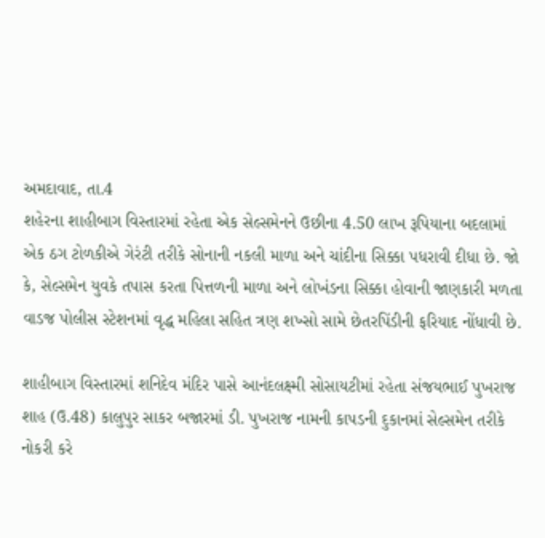અમદાવાદ, તા.4
શહેરના શાહીબાગ વિસ્તારમાં રહેતા એક સેલ્સમેનને ઉછીના 4.50 લાખ રૂપિયાના બદલામાં એક ઠગ ટોળકીએ ગેરંટી તરીકે સોનાની નકલી માળા અને ચાંદીના સિક્કા પધરાવી દીધા છે. જો કે, સેલ્સમેન યુવકે તપાસ કરતા પિત્તળની માળા અને લોખંડના સિક્કા હોવાની જાણકારી મળતા વાડજ પોલીસ સ્ટેશનમાં વૃદ્ધ મહિલા સહિત ત્રણ શખ્સો સામે છેતરપિંડીની ફરિયાદ નોંધાવી છે.

શાહીબાગ વિસ્તારમાં શનિદેવ મંદિર પાસે આનંદલક્ષ્મી સોસાયટીમાં રહેતા સંજયભાઈ પુખરાજ શાહ (ઉ.48) કાલુપુર સાકર બજારમાં ડી. પુખરાજ નામની કાપડની દુકાનમાં સેલ્સમેન તરીકે નોકરી કરે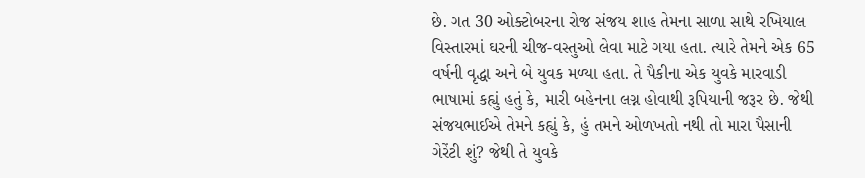છે. ગત 30 ઓક્ટોબરના રોજ સંજય શાહ તેમના સાળા સાથે રખિયાલ વિસ્તારમાં ઘરની ચીજ-વસ્તુઓ લેવા માટે ગયા હતા. ત્યારે તેમને એક 65 વર્ષની વૃદ્ધા અને બે યુવક મળ્યા હતા. તે પૈકીના એક યુવકે મારવાડી ભાષામાં કહ્યું હતું કે, મારી બહેનના લગ્ન હોવાથી રૂપિયાની જરૂર છે. જેથી સંજયભાઈએ તેમને કહ્યું કે, હું તમને ઓળખતો નથી તો મારા પૈસાની ગેરેંટી શું? જેથી તે યુવકે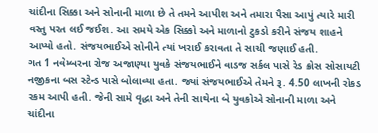ચાંદીના સિક્કા અને સોનાની માળા છે તે તમને આપીશ અને તમારા પૈસા આપું ત્યારે મારી વસ્તુ પરત લઈ જઈશ. આ સમયે એક સિક્કો અને માળાનો ટુકડો કરીને સંજય શાહને આપ્યો હતો. સંજયભાઈએ સોનીને ત્યાં ખરાઈ કરાવતા તે સાચી જણાઈ હતી.
ગત 1 નવેમ્બરના રોજ અજાણ્યા યુવકે સંજયભાઈને વાડજ સર્કલ પાસે રેડ ક્રોસ સોસાયટી નજીકના બસ સ્ટેન્ડ પાસે બોલાવ્યા હતા. જ્યાં સંજયભાઈએ તેમને રૂ. 4.50 લાખની રોકડ રકમ આપી હતી. જેની સામે વૃદ્ધા અને તેની સાથેના બે યુવકોએ સોનાની માળા અને ચાંદીના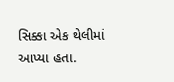સિક્કા એક થેલીમાં આપ્યા હતા.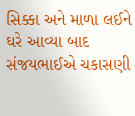સિક્કા અને માળા લઈને ઘરે આવ્યા બાદ સંજયભાઈએ ચકાસણી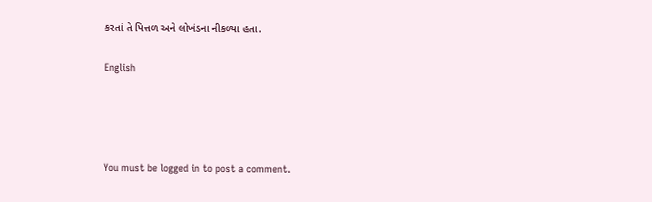કરતાં તે પિત્તળ અને લોખંડના નીકળ્યા હતા.

English




You must be logged in to post a comment.